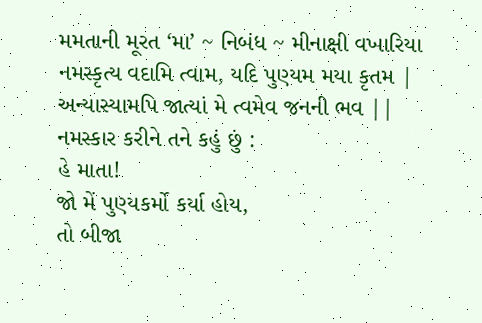મમતાની મૂરત ‘મા’ ~ નિબંધ ~ મીનાક્ષી વખારિયા
નમસ્કૃત્ય વદામિ ત્વામ, યદિ પુણ્યમ મયા કૃતમ |
અન્યાસ્યામપિ જાત્યાં મે ત્વમેવ જનની ભવ ||
નમસ્કાર કરીને તને કહું છું :
હે માતા!
જો મેં પુણ્યકર્મો કર્યા હોય,
તો બીજા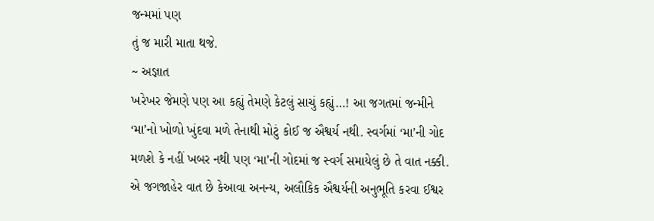જન્મમાં પણ
તું જ મારી માતા થજે.
~ અજ્ઞાત
ખરેખર જેમણે પણ આ કહ્યું તેમણે કેટલું સાચું કહ્યું…! આ જગતમાં જન્મીને ‘મા’નો ખોળો ખુંદવા મળે તેનાથી મોટું કોઈ જ ઐશ્વર્ય નથી. સ્વર્ગમાં ‘મા’ની ગોદ મળશે કે નહીં ખબર નથી પણ ‘મા’ની ગોદમાં જ સ્વર્ગ સમાયેલું છે તે વાત નક્કી.
એ જગજાહેર વાત છે કેઆવા અનન્ય, અલૌકિક ઐશ્વર્યની અનુભૂતિ કરવા ઈશ્વર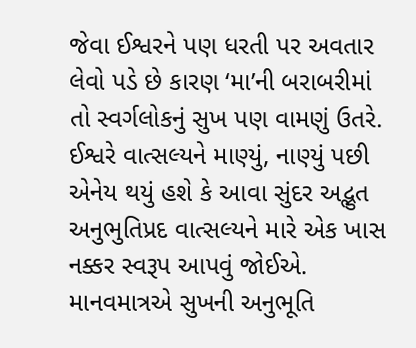જેવા ઈશ્વરને પણ ધરતી પર અવતાર લેવો પડે છે કારણ ‘મા’ની બરાબરીમાં તો સ્વર્ગલોકનું સુખ પણ વામણું ઉતરે.
ઈશ્વરે વાત્સલ્યને માણ્યું, નાણ્યું પછી એનેય થયું હશે કે આવા સુંદર અદ્ભુત અનુભુતિપ્રદ વાત્સલ્યને મારે એક ખાસ નક્કર સ્વરૂપ આપવું જોઈએ. માનવમાત્રએ સુખની અનુભૂતિ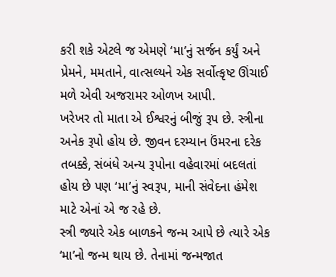કરી શકે એટલે જ એમણે ‘મા’નું સર્જન કર્યું અને પ્રેમને, મમતાને, વાત્સલ્યને એક સર્વોત્કૃષ્ટ ઊંચાઈ મળે એવી અજરામર ઓળખ આપી.
ખરેખર તો માતા એ ઈશ્વરનું બીજું રૂપ છે. સ્ત્રીના અનેક રૂપો હોય છે. જીવન દરમ્યાન ઉંમરના દરેક તબક્કે, સંબંધે અન્ય રૂપોના વહેવારમાં બદલતાં હોય છે પણ ‘મા’નું સ્વરૂપ, માની સંવેદના હંમેશ માટે એનાં એ જ રહે છે.
સ્ત્રી જ્યારે એક બાળકને જન્મ આપે છે ત્યારે એક ‘મા’નો જન્મ થાય છે. તેનામાં જન્મજાત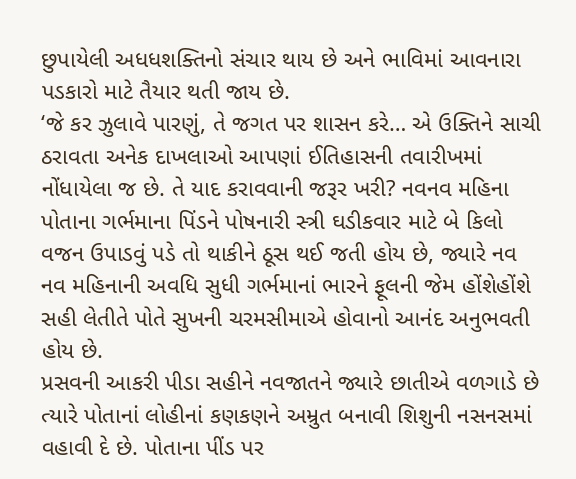છુપાયેલી અધધશક્તિનો સંચાર થાય છે અને ભાવિમાં આવનારા પડકારો માટે તૈયાર થતી જાય છે.
‘જે કર ઝુલાવે પારણું, તે જગત પર શાસન કરે… એ ઉક્તિને સાચી ઠરાવતા અનેક દાખલાઓ આપણાં ઈતિહાસની તવારીખમાં નોંધાયેલા જ છે. તે યાદ કરાવવાની જરૂર ખરી? નવનવ મહિના પોતાના ગર્ભમાના પિંડને પોષનારી સ્ત્રી ઘડીકવાર માટે બે કિલો વજન ઉપાડવું પડે તો થાકીને ઠૂસ થઈ જતી હોય છે, જ્યારે નવ નવ મહિનાની અવધિ સુધી ગર્ભમાનાં ભારને ફૂલની જેમ હોંશેહોંશે સહી લેતીતે પોતે સુખની ચરમસીમાએ હોવાનો આનંદ અનુભવતી હોય છે.
પ્રસવની આકરી પીડા સહીને નવજાતને જ્યારે છાતીએ વળગાડે છે ત્યારે પોતાનાં લોહીનાં કણકણને અમ્રુત બનાવી શિશુની નસનસમાં વહાવી દે છે. પોતાના પીંડ પર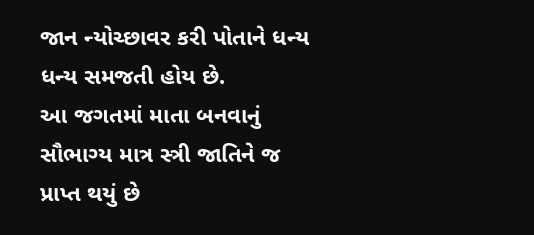જાન ન્યોચ્છાવર કરી પોતાને ધન્ય ધન્ય સમજતી હોય છે.
આ જગતમાં માતા બનવાનું સૌભાગ્ય માત્ર સ્ત્રી જાતિને જ પ્રાપ્ત થયું છે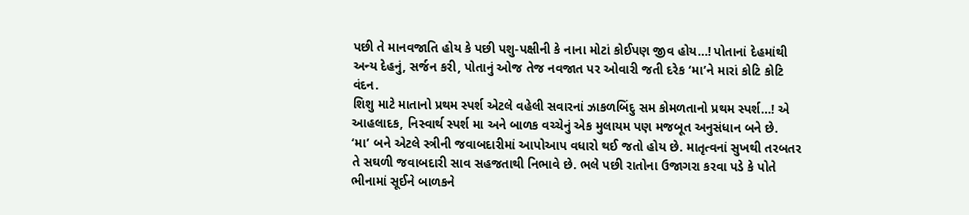પછી તે માનવજાતિ હોય કે પછી પશુ-પક્ષીની કે નાના મોટાં કોઈપણ જીવ હોય…! પોતાનાં દેહમાંથી અન્ય દેહનું, સર્જન કરી, પોતાનું ઓજ તેજ નવજાત પર ઓવારી જતી દરેક ‘મા’ને મારાં કોટિ કોટિ વંદન.
શિશુ માટે માતાનો પ્રથમ સ્પર્શ એટલે વહેલી સવારનાં ઝાકળબિંદુ સમ કોમળતાનો પ્રથમ સ્પર્શ…! એ આહલાદક, નિસ્વાર્થ સ્પર્શ મા અને બાળક વચ્ચેનું એક મુલાયમ પણ મજબૂત અનુસંધાન બને છે.
‘મા’ બને એટલે સ્ત્રીની જવાબદારીમાં આપોઆપ વધારો થઈ જતો હોય છે. માતૃત્વનાં સુખથી તરબતર તે સઘળી જવાબદારી સાવ સહજતાથી નિભાવે છે. ભલે પછી રાતોના ઉજાગરા કરવા પડે કે પોતે ભીનામાં સૂઈને બાળકને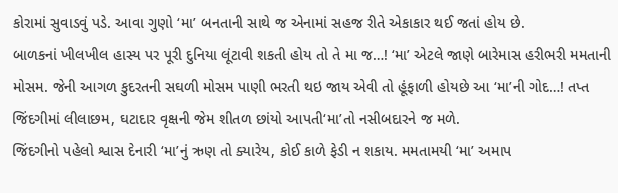કોરામાં સુવાડવું પડે. આવા ગુણો ‘મા’ બનતાની સાથે જ એનામાં સહજ રીતે એકાકાર થઈ જતાં હોય છે.
બાળકનાં ખીલખીલ હાસ્ય પર પૂરી દુનિયા લૂંટાવી શકતી હોય તો તે મા જ…! ‘મા’ એટલે જાણે બારેમાસ હરીભરી મમતાની મોસમ. જેની આગળ કુદરતની સઘળી મોસમ પાણી ભરતી થઇ જાય એવી તો હૂંફાળી હોયછે આ ‘મા’ની ગોદ…! તપ્ત જિંદગીમાં લીલાછમ, ઘટાદાર વૃક્ષની જેમ શીતળ છાંયો આપતી‘મા’તો નસીબદારને જ મળે.
જિંદગીનો પહેલો શ્વાસ દેનારી ‘મા’નું ઋણ તો ક્યારેય, કોઈ કાળે ફેડી ન શકાય. મમતામયી ‘મા’ અમાપ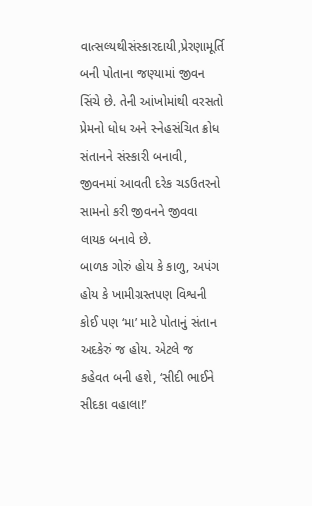વાત્સલ્યથીસંસ્કારદાયી,પ્રેરણામૂર્તિ બની પોતાના જણ્યામાં જીવન સિંચે છે. તેની આંખોમાંથી વરસતો પ્રેમનો ધોધ અને સ્નેહસંચિત ક્રોધ સંતાનને સંસ્કારી બનાવી, જીવનમાં આવતી દરેક ચડઉતરનો સામનો કરી જીવનને જીવવા લાયક બનાવે છે.
બાળક ગોરું હોય કે કાળુ, અપંગ હોય કે ખામીગ્રસ્તપણ વિશ્વની કોઈ પણ ‘મા’ માટે પોતાનું સંતાન અદકેરું જ હોય. એટલે જ કહેવત બની હશે, ‘સીદી ભાઈને સીદકા વહાલા!’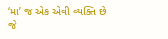‘મા’ જ એક એવી વ્યક્તિ છે જે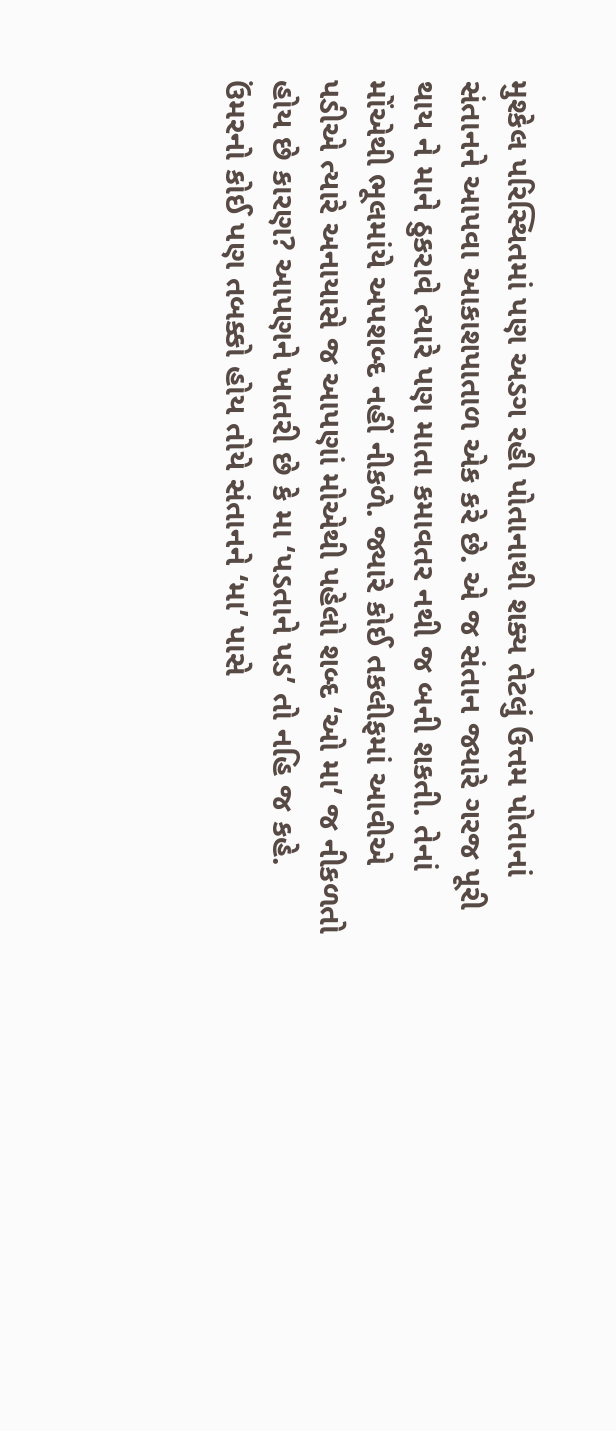મુશ્કેલ પરિસ્થિતમાં પણ અડગ રહી પોતાનાથી શક્ય તેટલું ઉત્તમ પોતાનાં સંતાનને આપવા આકાશપાતાળ એક કરે છે. એ જ સંતાન જ્યારે ગરજ પૂરી થાય ને માને ઠુકરાવે ત્યારે પણ માતા કમાવતર નથી જ બની શકતી. તેનાં મોંએથી ભૂલમાંયે અપશબ્દ નહીં નીકળે. જ્યારે કોઈ તકલીફમાં આવીએ પડીએ ત્યારે અનાયાસે જ આપણાં મોએથી પહેલો શબ્દ ‘ઓ મા’ જ નીકળતો હોય છે કારણ? આપણને ખાતરી છે કે મા ‘પડતાને પડ’ તો નહિ જ કહે.
ઉંમરનો કોઈ પણ તબક્કો હોય તોયે સંતાનને ‘મા’ પાસે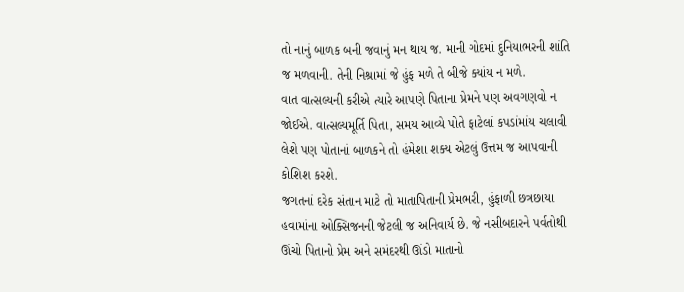તો નાનું બાળક બની જવાનું મન થાય જ. માની ગોદમાં દુનિયાભરની શાંતિ જ મળવાની. તેની નિશ્રામાં જે હુંફ મળે તે બીજે ક્યાંય ન મળે.
વાત વાત્સલ્યની કરીએ ત્યારે આપણે પિતાના પ્રેમને પણ અવગણવો ન જોઈએ. વાત્સલ્યમૂર્તિ પિતા, સમય આવ્યે પોતે ફાટેલાં કપડાંમાંય ચલાવી લેશે પણ પોતાનાં બાળકને તો હંમેશા શક્ય એટલું ઉત્તમ જ આપવાની કોશિશ કરશે.
જગતનાં દરેક સંતાન માટે તો માતાપિતાની પ્રેમભરી, હુંફાળી છત્રછાયા હવામાંના ઓક્સિજનની જેટલી જ અનિવાર્ય છે. જે નસીબદારને પર્વતોથી ઊંચો પિતાનો પ્રેમ અને સમંદરથી ઊંડો માતાનો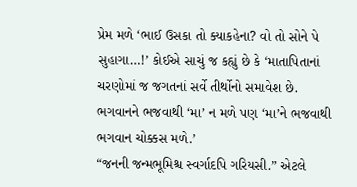પ્રેમ મળે ‘ભાઈ ઉસકા તો ક્યાકહેના? વો તો સોને પે સુહાગા…!’ કોઈએ સાચું જ કહ્યું છે કે ‘માતાપિતાનાં ચરણોમાં જ જગતનાં સર્વે તીર્થોનો સમાવેશ છે. ભગવાનને ભજવાથી ‘મા’ ન મળે પણ ‘મા’ને ભજવાથી ભગવાન ચોક્કસ મળે.’
“જનની જન્મભૂમિશ્ચ સ્વર્ગાદપિ ગરિયસી.” એટલે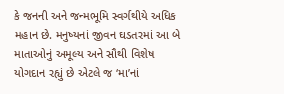કે જનની અને જન્મભૂમિ સ્વર્ગથીયે અધિક મહાન છે. મનુષ્યનાં જીવન ઘડતરમાં આ બે માતાઓનું અમૂલ્ય અને સૌથી વિશેષ યોગદાન રહ્યું છે એટલે જ ‘મા’નાં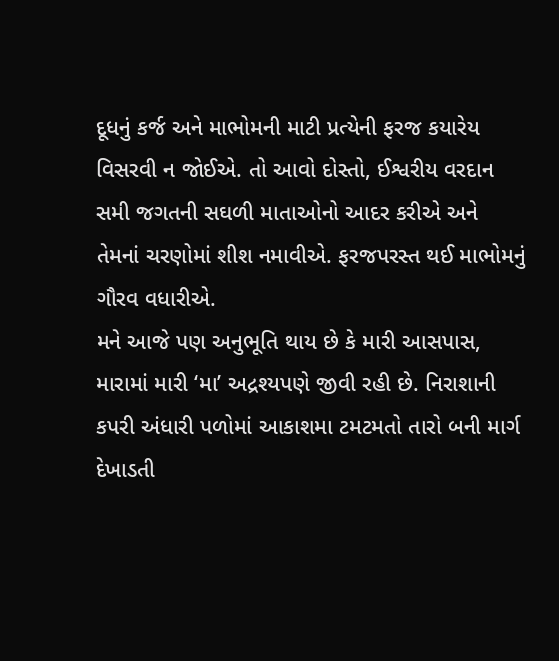દૂધનું કર્જ અને માભોમની માટી પ્રત્યેની ફરજ કયારેય વિસરવી ન જોઈએ. તો આવો દોસ્તો, ઈશ્વરીય વરદાન સમી જગતની સઘળી માતાઓનો આદર કરીએ અને તેમનાં ચરણોમાં શીશ નમાવીએ. ફરજપરસ્ત થઈ માભોમનું ગૌરવ વધારીએ.
મને આજે પણ અનુભૂતિ થાય છે કે મારી આસપાસ, મારામાં મારી ‘મા’ અદ્રશ્યપણે જીવી રહી છે. નિરાશાની કપરી અંધારી પળોમાં આકાશમા ટમટમતો તારો બની માર્ગ દેખાડતી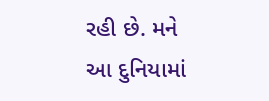રહી છે. મને આ દુનિયામાં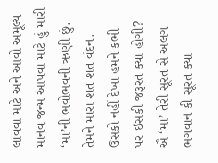લાવવા માટે અને આવો અમૂલ્ય માનવ જન્મ આપવા માટે હું મારી ‘મા’ની ભવોભવની ઋણી છું. તેમને મારા શત શત વંદન.
ઉસકો નહીં દેખા હમને કભી
પર ઇસકી જરૂરત ક્યા હોગી?
ઐ ‘મા’ તેરી સૂરત સે અલગ
ભગવાન કી સૂરત ક્યા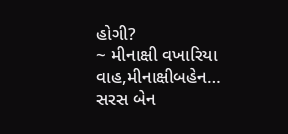હોગી?
~ મીનાક્ષી વખારિયા
વાહ,મીનાક્ષીબહેન…
સરસ બેન